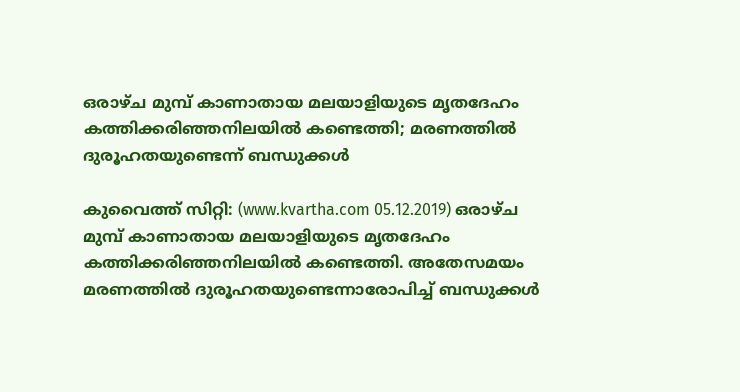ഒരാഴ്ച മുമ്പ് കാണാതായ മലയാളിയുടെ മൃതദേഹം കത്തിക്കരിഞ്ഞനിലയില്‍ കണ്ടെത്തി; മരണത്തില്‍ ദുരൂഹതയുണ്ടെന്ന് ബന്ധുക്കള്‍

കുവൈത്ത് സിറ്റി: (www.kvartha.com 05.12.2019) ഒരാഴ്ച മുമ്പ് കാണാതായ മലയാളിയുടെ മൃതദേഹം കത്തിക്കരിഞ്ഞനിലയില്‍ കണ്ടെത്തി. അതേസമയം മരണത്തില്‍ ദുരൂഹതയുണ്ടെന്നാരോപിച്ച് ബന്ധുക്കള്‍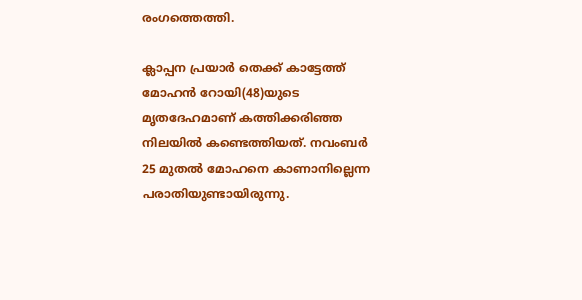രംഗത്തെത്തി.

ക്ലാപ്പന പ്രയാര്‍ തെക്ക് കാട്ടേത്ത് മോഹന്‍ റോയി(48)യുടെ മൃതദേഹമാണ് കത്തിക്കരിഞ്ഞ നിലയില്‍ കണ്ടെത്തിയത്. നവംബര്‍ 25 മുതല്‍ മോഹനെ കാണാനില്ലെന്ന പരാതിയുണ്ടായിരുന്നു.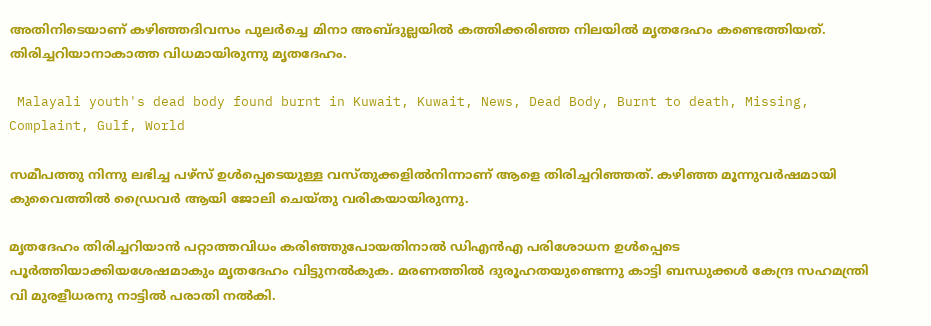അതിനിടെയാണ് കഴിഞ്ഞദിവസം പുലര്‍ച്ചെ മിനാ അബ്ദുല്ലയില്‍ കത്തിക്കരിഞ്ഞ നിലയില്‍ മൃതദേഹം കണ്ടെത്തിയത്. തിരിച്ചറിയാനാകാത്ത വിധമായിരുന്നു മൃതദേഹം.

 Malayali youth's dead body found burnt in Kuwait, Kuwait, News, Dead Body, Burnt to death, Missing, Complaint, Gulf, World

സമീപത്തു നിന്നു ലഭിച്ച പഴ്‌സ് ഉള്‍പ്പെടെയുള്ള വസ്തുക്കളില്‍നിന്നാണ് ആളെ തിരിച്ചറിഞ്ഞത്. കഴിഞ്ഞ മൂന്നുവര്‍ഷമായി കുവൈത്തില്‍ ഡ്രൈവര്‍ ആയി ജോലി ചെയ്തു വരികയായിരുന്നു.

മൃതദേഹം തിരിച്ചറിയാന്‍ പറ്റാത്തവിധം കരിഞ്ഞുപോയതിനാല്‍ ഡിഎന്‍എ പരിശോധന ഉള്‍പ്പെടെ പൂര്‍ത്തിയാക്കിയശേഷമാകും മൃതദേഹം വിട്ടുനല്‍കുക. മരണത്തില്‍ ദുരൂഹതയുണ്ടെന്നു കാട്ടി ബന്ധുക്കള്‍ കേന്ദ്ര സഹമന്ത്രി വി മുരളീധരനു നാട്ടില്‍ പരാതി നല്‍കി.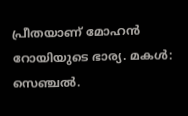പ്രീതയാണ് മോഹന്‍ റോയിയുടെ ഭാര്യ. മകള്‍: സെഞ്ചല്‍.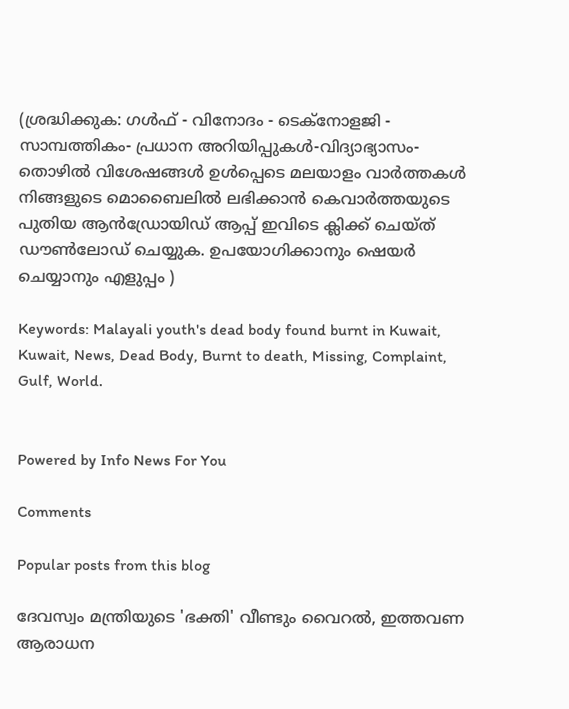(ശ്രദ്ധിക്കുക: ഗൾഫ് - വിനോദം - ടെക്നോളജി - സാമ്പത്തികം- പ്രധാന അറിയിപ്പുകൾ-വിദ്യാഭ്യാസം-തൊഴിൽ വിശേഷങ്ങൾ ഉൾപ്പെടെ മലയാളം വാർത്തകൾ നിങ്ങളുടെ മൊബൈലിൽ ലഭിക്കാൻ കെവാർത്തയുടെ പുതിയ ആൻഡ്രോയിഡ് ആപ്പ് ഇവിടെ ക്ലിക്ക് ചെയ്ത് ഡൗൺലോഡ് ചെയ്യുക. ഉപയോഗിക്കാനും ഷെയർ ചെയ്യാനും എളുപ്പം )

Keywords: Malayali youth's dead body found burnt in Kuwait, Kuwait, News, Dead Body, Burnt to death, Missing, Complaint, Gulf, World.


Powered by Info News For You

Comments

Popular posts from this blog

ദേവസ്വം മന്ത്രിയുടെ 'ഭക്തി' വീണ്ടും വൈറല്‍, ഇത്തവണ ആരാധന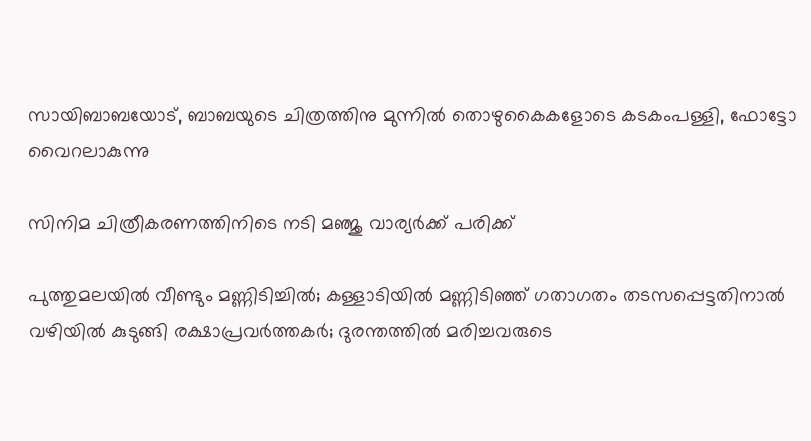സായിബാബയോട്, ബാബയുടെ ചിത്രത്തിനു മുന്നില്‍ തൊഴുകൈകളോടെ കടകംപള്ളി, ഫോട്ടോ വൈറലാകുന്നു

സിനിമ ചിത്രീകരണത്തിനിടെ നടി മഞ്ജു വാര്യര്‍ക്ക് പരിക്ക്

പുത്തുമലയില്‍ വീണ്ടും മണ്ണിടിച്ചില്‍; കള്ളാടിയില്‍ മണ്ണിടിഞ്ഞ് ഗതാഗതം തടസപ്പെട്ടതിനാല്‍ വഴിയില്‍ കുടുങ്ങി രക്ഷാപ്രവര്‍ത്തകര്‍; ദുരന്തത്തില്‍ മരിച്ചവരുടെ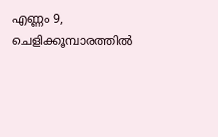എണ്ണം 9, ചെളിക്കൂമ്പാരത്തില്‍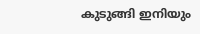കുടുങ്ങി ഇനിയും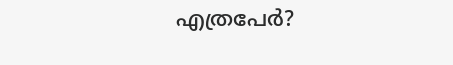എത്രപേര്‍?